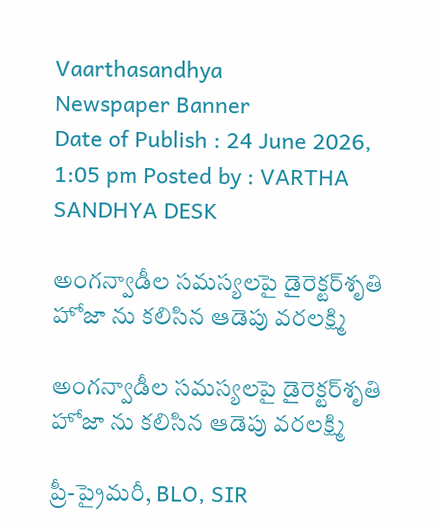Vaarthasandhya
Newspaper Banner
Date of Publish : 24 June 2026, 1:05 pm Posted by : VARTHA SANDHYA DESK

అంగన్వాడీల సమస్యలపై డైరెక్టర్‌శృతి హోజా ను కలిసిన ఆడెపు వరలక్ష్మి

అంగన్వాడీల సమస్యలపై డైరెక్టర్‌శృతి హోజా ను కలిసిన ఆడెపు వరలక్ష్మి

ప్రీ-ప్రైమరీ, BLO, SIR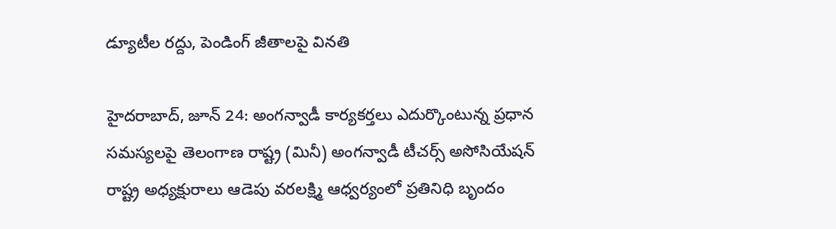డ్యూటీల రద్దు, పెండింగ్ జీతాలపై వినతి

హైదరాబాద్, జూన్ 24: అంగన్వాడీ కార్యకర్తలు ఎదుర్కొంటున్న ప్రధాన సమస్యలపై తెలంగాణ రాష్ట్ర (మినీ) అంగన్వాడీ టీచర్స్ అసోసియేషన్ రాష్ట్ర అధ్యక్షురాలు ఆడెపు వరలక్ష్మి ఆధ్వర్యంలో ప్రతినిధి బృందం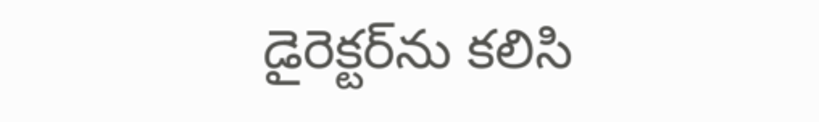డైరెక్టర్‌ను కలిసి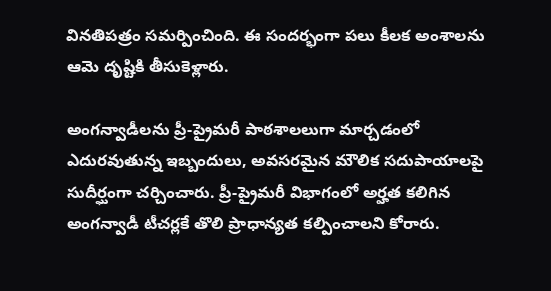వినతిపత్రం సమర్పించింది. ఈ సందర్భంగా పలు కీలక అంశాలను ఆమె దృష్టికి తీసుకెళ్లారు.

అంగన్వాడీలను ప్రీ-ప్రైమరీ పాఠశాలలుగా మార్చడంలో ఎదురవుతున్న ఇబ్బందులు, అవసరమైన మౌలిక సదుపాయాలపై సుదీర్ఘంగా చర్చించారు. ప్రీ-ప్రైమరీ విభాగంలో అర్హత కలిగిన అంగన్వాడీ టీచర్లకే తొలి ప్రాధాన్యత కల్పించాలని కోరారు.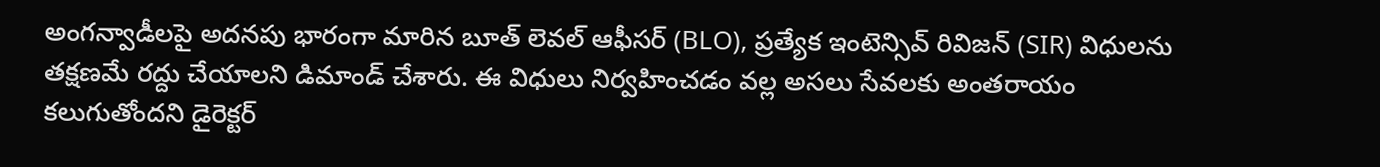అంగన్వాడీలపై అదనపు భారంగా మారిన బూత్ లెవల్ ఆఫీసర్ (BLO), ప్రత్యేక ఇంటెన్సివ్ రివిజన్ (SIR) విధులను తక్షణమే రద్దు చేయాలని డిమాండ్ చేశారు. ఈ విధులు నిర్వహించడం వల్ల అసలు సేవలకు అంతరాయం కలుగుతోందని డైరెక్టర్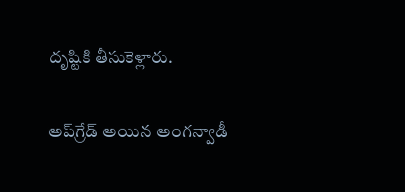దృష్టికి తీసుకెళ్లారు.

అప్‌గ్రేడ్ అయిన అంగన్వాడీ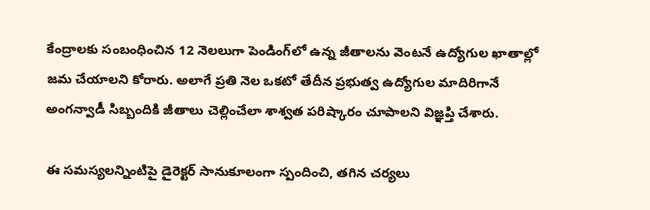కేంద్రాలకు సంబంధించిన 12 నెలలుగా పెండింగ్‌లో ఉన్న జీతాలను వెంటనే ఉద్యోగుల ఖాతాల్లో జమ చేయాలని కోరారు. అలాగే ప్రతి నెల ఒకటో తేదీన ప్రభుత్వ ఉద్యోగుల మాదిరిగానే అంగన్వాడీ సిబ్బందికి జీతాలు చెల్లించేలా శాశ్వత పరిష్కారం చూపాలని విజ్ఞప్తి చేశారు.

ఈ సమస్యలన్నింటిపై డైరెక్టర్ సానుకూలంగా స్పందించి, తగిన చర్యలు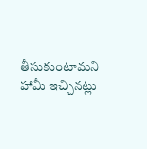తీసుకుంటామని హామీ ఇచ్చినట్లు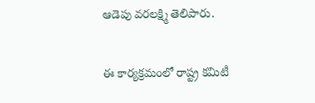ఆడెపు వరలక్ష్మి తెలిపారు.

ఈ కార్యక్రమంలో రాష్ట్ర కమిటీ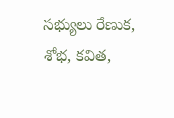సభ్యులు రేణుక, శోభ, కవిత,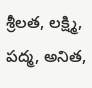శ్రీలత, లక్ష్మి, పద్మ, అనిత,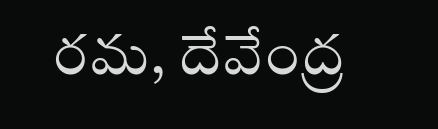రమ, దేవేంద్ర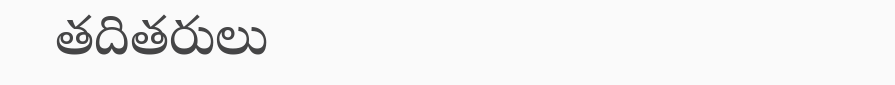తదితరులు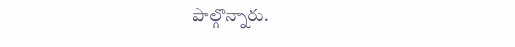పాల్గొన్నారు.